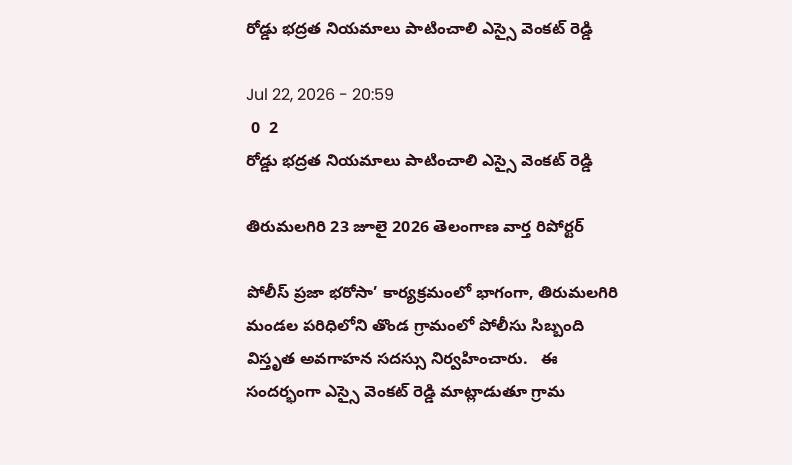రోడ్డు భద్రత నియమాలు పాటించాలి ఎస్సై వెంకట్ రెడ్డి

Jul 22, 2026 - 20:59
 0  2
రోడ్డు భద్రత నియమాలు పాటించాలి ఎస్సై వెంకట్ రెడ్డి

తిరుమలగిరి 23 జూలై 2026 తెలంగాణ వార్త రిపోర్టర్

పోలీస్ ప్రజా భరోసా’ కార్యక్రమంలో భాగంగా, తిరుమలగిరి మండల పరిధిలోని తొండ గ్రామంలో పోలీసు సిబ్బంది విస్తృత అవగాహన సదస్సు నిర్వహించారు.   ఈ సందర్భంగా ఎస్సై వెంకట్ రెడ్డి మాట్లాడుతూ గ్రామ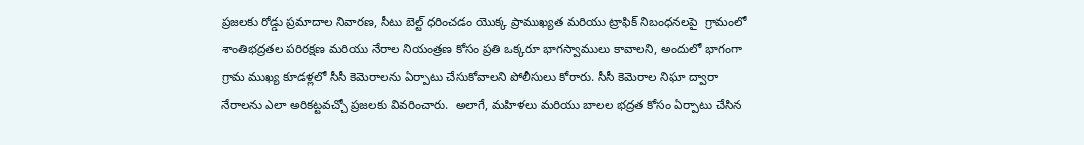ప్రజలకు రోడ్డు ప్రమాదాల నివారణ, సీటు బెల్ట్ ధరించడం యొక్క ప్రాముఖ్యత మరియు ట్రాఫిక్ నిబంధనలపై  గ్రామంలో శాంతిభద్రతల పరిరక్షణ మరియు నేరాల నియంత్రణ కోసం ప్రతి ఒక్కరూ భాగస్వాములు కావాలని, అందులో భాగంగా గ్రామ ముఖ్య కూడళ్లలో సీసీ కెమెరాలను ఏర్పాటు చేసుకోవాలని పోలీసులు కోరారు. సీసీ కెమెరాల నిఘా ద్వారా నేరాలను ఎలా అరికట్టవచ్చో ప్రజలకు వివరించారు.  అలాగే, మహిళలు మరియు బాలల భద్రత కోసం ఏర్పాటు చేసిన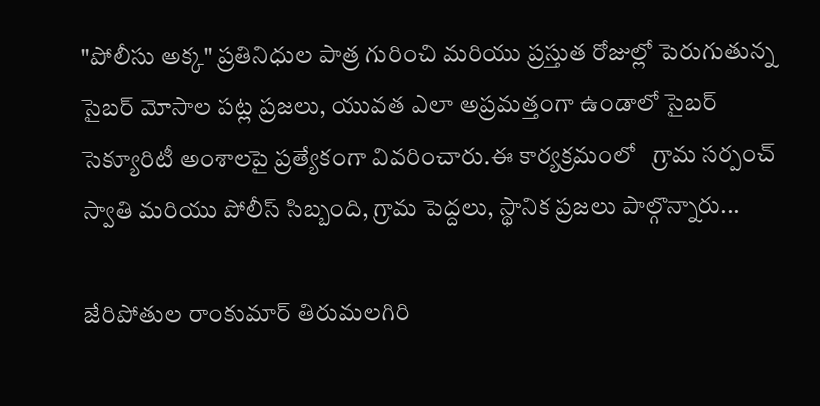"పోలీసు అక్క" ప్రతినిధుల పాత్ర గురించి మరియు ప్రస్తుత రోజుల్లో పెరుగుతున్న సైబర్ మోసాల పట్ల ప్రజలు, యువత ఎలా అప్రమత్తంగా ఉండాలో సైబర్ సెక్యూరిటీ అంశాలపై ప్రత్యేకంగా వివరించారు.ఈ కార్యక్రమంలో   గ్రామ సర్పంచ్ స్వాతి మరియు పోలీస్ సిబ్బంది, గ్రామ పెద్దలు, స్థానిక ప్రజలు పాల్గొన్నారు...

జేరిపోతుల రాంకుమార్ తిరుమలగిరి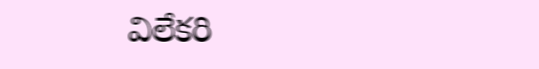విలేకరి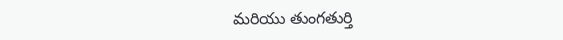మరియు తుంగతుర్తి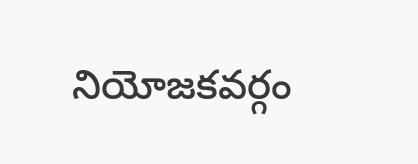నియోజకవర్గం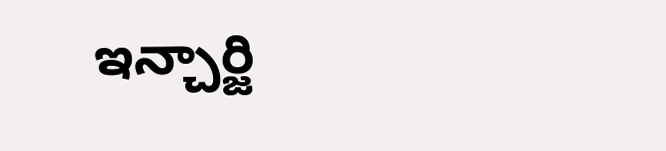ఇన్చార్జి